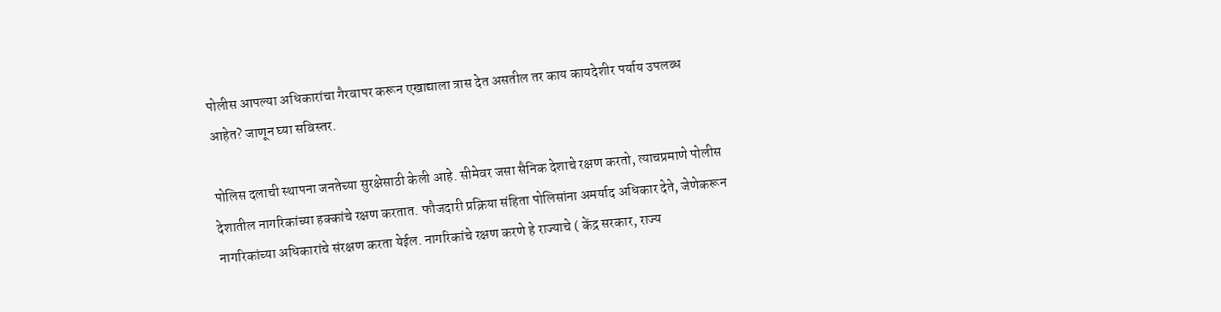पोलीस आपल्या अधिकारांचा गैरवापर करून एखाद्याला त्रास देत असतील तर काय कायदेशीर पर्याय उपलब्ध आहेत? जाणून घ्या सविस्तर.

पोलिस दलाची स्थापना जनतेच्या सुरक्षेसाठी केली आहे. सीमेवर जसा सैनिक देशाचे रक्षण करतो, त्याचप्रमाणे पोलीस देशातील नागरिकांच्या हक्कांचे रक्षण करतात. फौजदारी प्रक्रिया संहिता पोलिसांना अमर्याद अधिकार देते, जेणेकरून नागरिकांच्या अधिकारांचे संरक्षण करता येईल. नागरिकांचे रक्षण करणे हे राज्याचे ( केंद्र सरकार, राज्य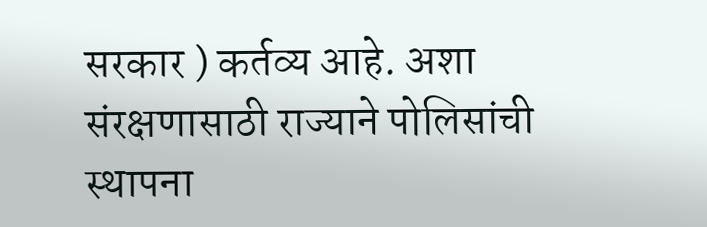सरकार ) कर्तव्य आहे. अशा संरक्षणासाठी राज्याने पोलिसांची स्थापना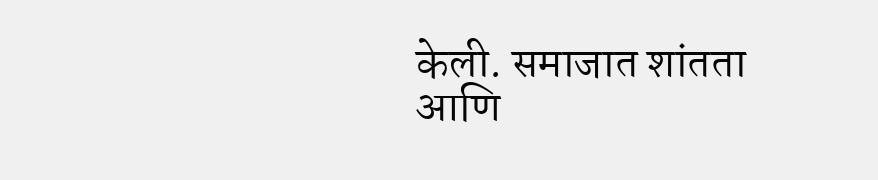केली. समाजात शांतता आणि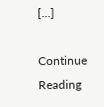[…]

Continue Reading